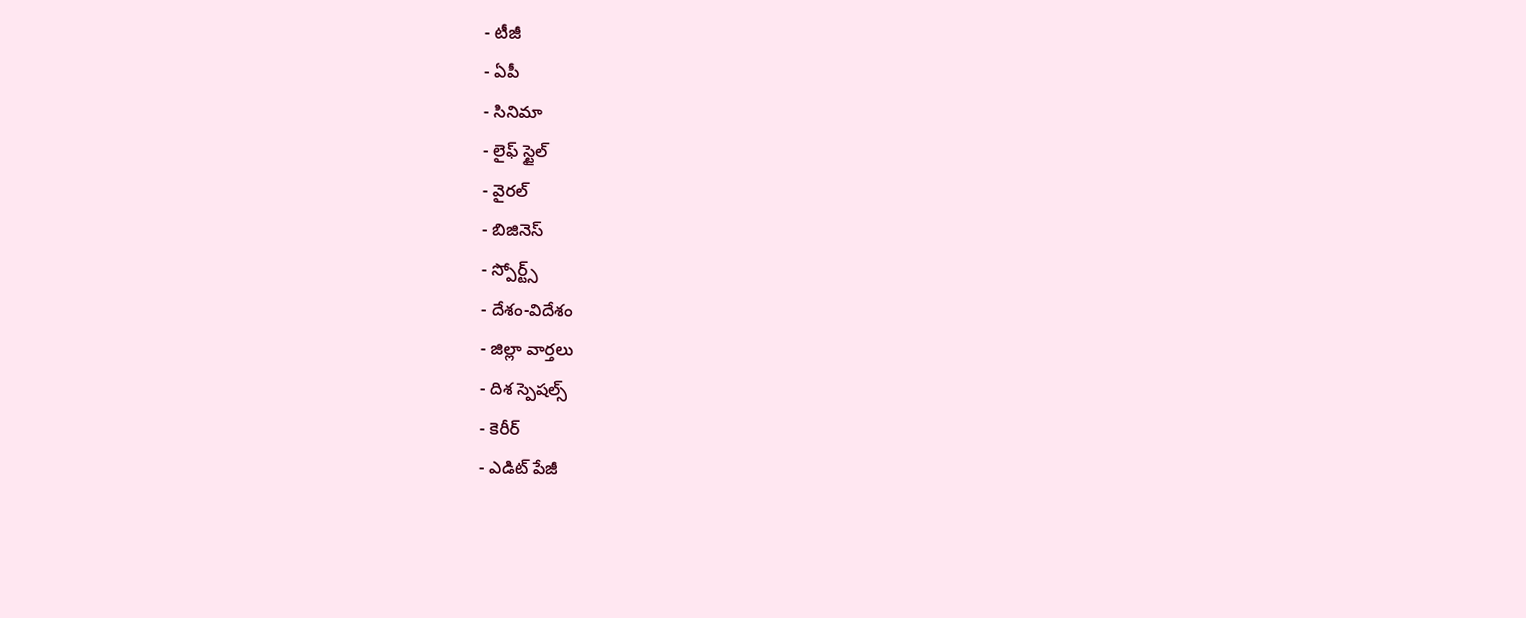- టీజీ
- ఏపీ
- సినిమా
- లైఫ్ స్టైల్
- వైరల్
- బిజినెస్
- స్పోర్ట్స్
- దేశం-విదేశం
- జిల్లా వార్తలు
- దిశ స్పెషల్స్
- కెరీర్
- ఎడిట్ పేజీ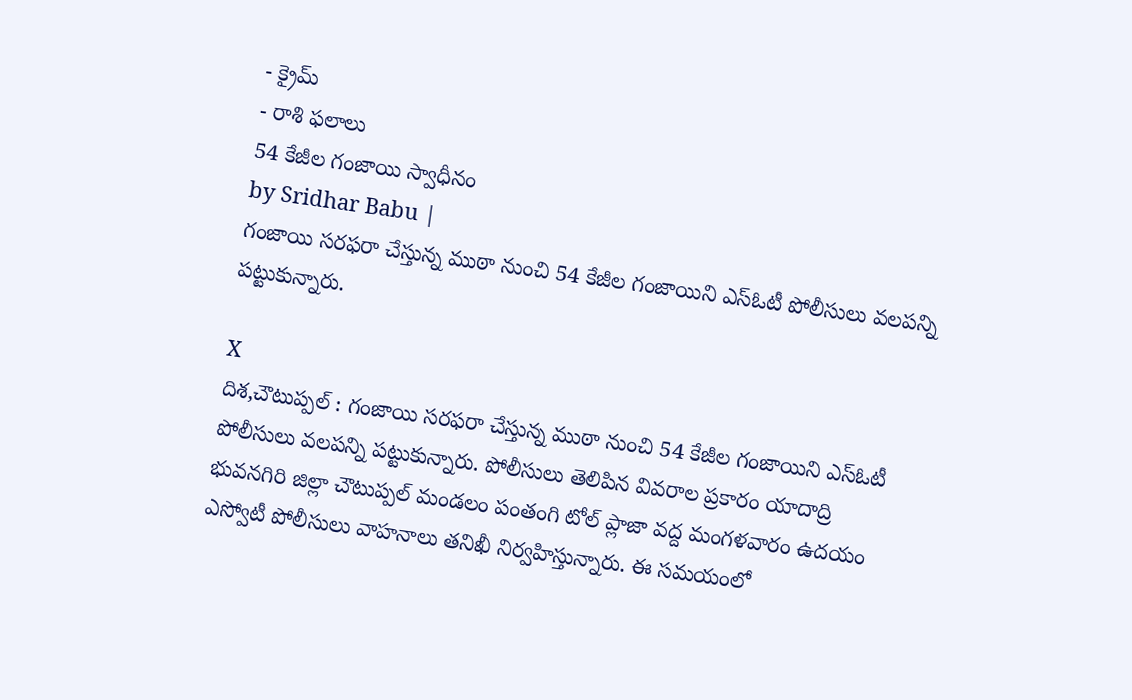- క్రైమ్
- రాశి ఫలాలు
54 కేజీల గంజాయి స్వాధీనం
by Sridhar Babu |
గంజాయి సరఫరా చేస్తున్న ముఠా నుంచి 54 కేజీల గంజాయిని ఎస్ఓటీ పోలీసులు వలపన్ని పట్టుకున్నారు.

X
దిశ,చౌటుప్పల్ : గంజాయి సరఫరా చేస్తున్న ముఠా నుంచి 54 కేజీల గంజాయిని ఎస్ఓటీ పోలీసులు వలపన్ని పట్టుకున్నారు. పోలీసులు తెలిపిన వివరాల ప్రకారం యాదాద్రి భువనగిరి జిల్లా చౌటుప్పల్ మండలం పంతంగి టోల్ ప్లాజా వద్ద మంగళవారం ఉదయం ఎస్వోటీ పోలీసులు వాహనాలు తనిఖీ నిర్వహిస్తున్నారు. ఈ సమయంలో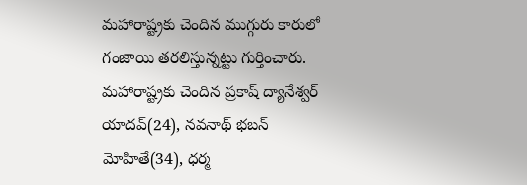మహారాష్ట్రకు చెందిన ముగ్గురు కారులో గంజాయి తరలిస్తున్నట్టు గుర్తించారు.
మహారాష్ట్రకు చెందిన ప్రకాష్ ద్యానేశ్వర్ యాదవ్(24), నవనాథ్ భబన్ మోహితే(34), ధర్మ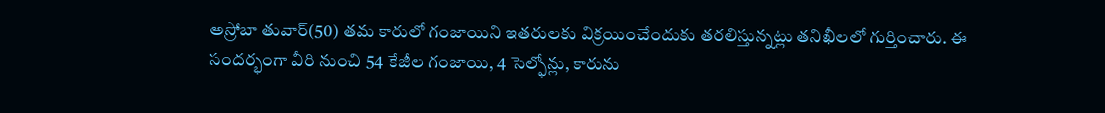అస్రోబా తువార్(50) తమ కారులో గంజాయిని ఇతరులకు విక్రయించేందుకు తరలిస్తున్నట్లు తనిఖీలలో గుర్తించారు. ఈ సందర్భంగా వీరి నుంచి 54 కేజీల గంజాయి, 4 సెల్ఫోన్లు, కారును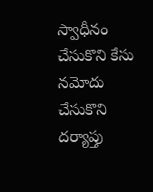స్వాధీనం చేసుకొని కేసు నమోదు చేసుకొని దర్యాప్తు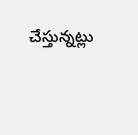చేస్తున్నట్లు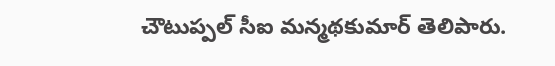చౌటుప్పల్ సీఐ మన్మథకుమార్ తెలిపారు.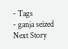- Tags
- ganja seized
Next Story